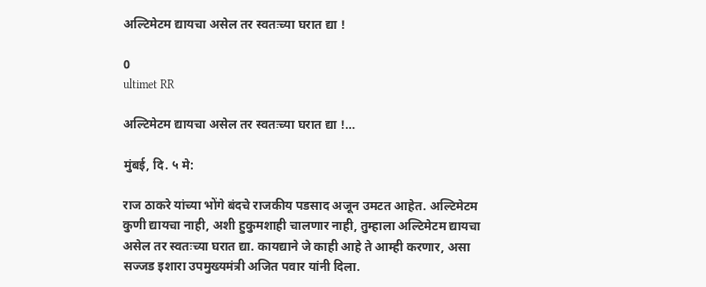अल्टिमेटम द्यायचा असेल तर स्वतःच्या घरात द्या !

0
ultimet RR

अल्टिमेटम द्यायचा असेल तर स्वतःच्या घरात द्या !…

मुंबई, दि. ५ मे:

राज ठाकरे यांच्या भोंगे बंदचे राजकीय पडसाद अजून उमटत आहेत. अल्टिमेटम कुणी द्यायचा नाही, अशी हुकुमशाही चालणार नाही, तुम्हाला अल्टिमेटम द्यायचा असेल तर स्वतःच्या घरात द्या. कायद्याने जे काही आहे ते आम्ही करणार, असा सज्जड इशारा उपमुख्यमंत्री अजित पवार यांनी दिला.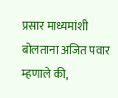प्रसार माध्यमांशी बोलताना अजित पवार म्हणाले की,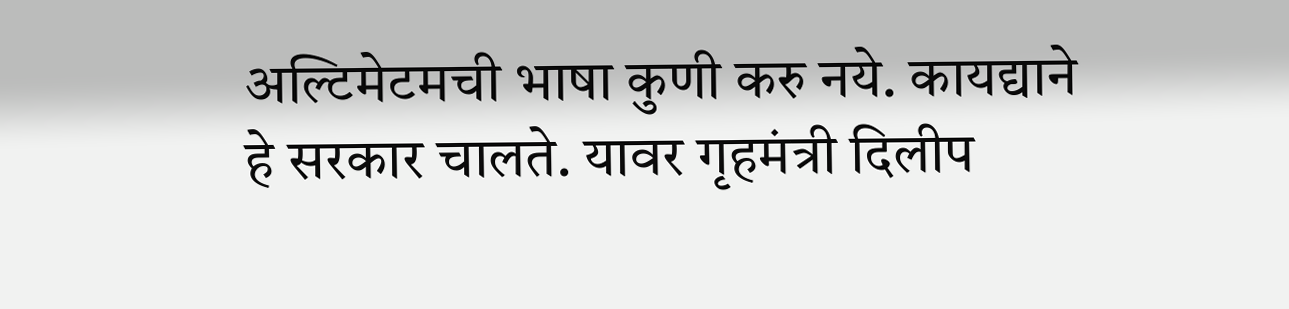अल्टिमेटमची भाषा कुणी करु नये. कायद्याने हे सरकार चालते. यावर गृहमंत्री दिलीप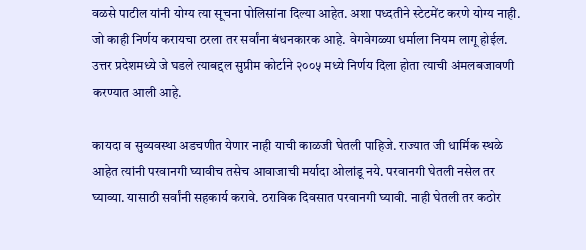वळसे पाटील यांनी योग्य त्या सूचना पोलिसांना दिल्या आहेत. अशा पध्दतीने स्टेटमेंट करणे योग्य नाही. जो काही निर्णय करायचा ठरला तर सर्वांना बंधनकारक आहे. वेगवेगळ्या धर्माला नियम लागू होईल. उत्तर प्रदेशमध्ये जे घडले त्याबद्दल सुप्रीम कोर्टाने २००५ मध्ये निर्णय दिला होता त्याची अंमलबजावणी करण्यात आली आहे.

कायदा व सुव्यवस्था अडचणीत येणार नाही याची काळजी घेतली पाहिजे. राज्यात जी धार्मिक स्थळे आहेत त्यांनी परवानगी घ्यावीच तसेच आवाजाची मर्यादा ओलांडू नये. परवानगी घेतली नसेल तर घ्याव्या. यासाठी सर्वांनी सहकार्य करावे. ठराविक दिवसात परवानगी घ्यावी. नाही घेतली तर कठोर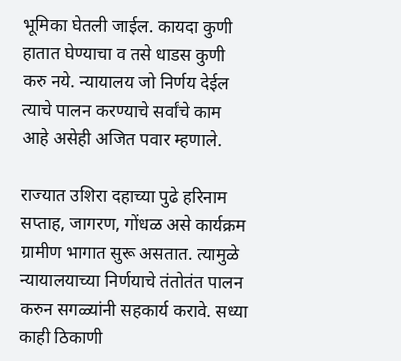भूमिका घेतली जाईल. कायदा कुणी हातात घेण्याचा व तसे धाडस कुणी करु नये. न्यायालय जो निर्णय देईल त्याचे पालन करण्याचे सर्वांचे काम आहे असेही अजित पवार म्हणाले.

राज्यात उशिरा दहाच्या पुढे हरिनाम सप्ताह, जागरण, गोंधळ असे कार्यक्रम ग्रामीण भागात सुरू असतात. त्यामुळे न्यायालयाच्या निर्णयाचे तंतोतंत पालन करुन सगळ्यांनी सहकार्य करावे. सध्या काही ठिकाणी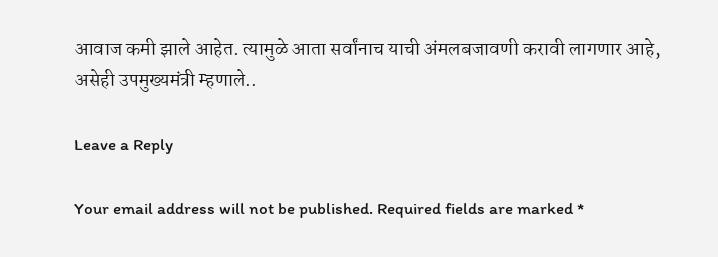आवाज कमी झाले आहेत. त्यामुळे आता सर्वांनाच याची अंमलबजावणी करावी लागणार आहे, असेही उपमुख्यमंत्री म्हणाले..

Leave a Reply

Your email address will not be published. Required fields are marked *